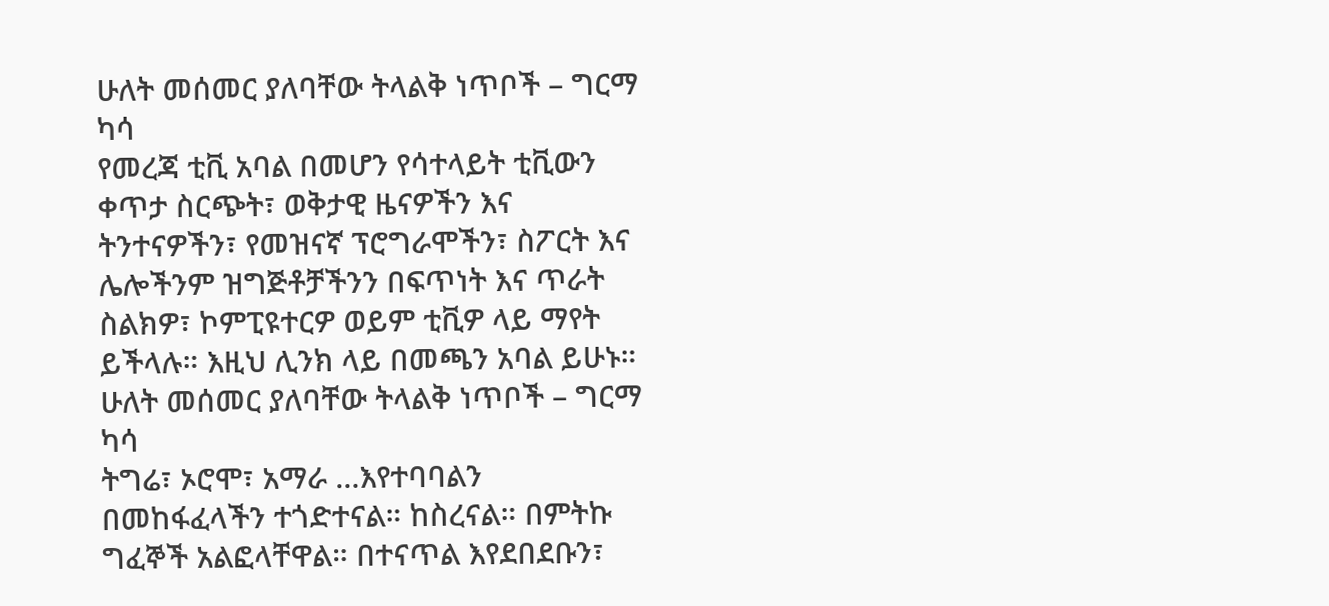ሁለት መሰመር ያለባቸው ትላልቅ ነጥቦች – ግርማ ካሳ
የመረጃ ቲቪ አባል በመሆን የሳተላይት ቲቪውን ቀጥታ ስርጭት፣ ወቅታዊ ዜናዎችን እና ትንተናዎችን፣ የመዝናኛ ፕሮግራሞችን፣ ስፖርት እና ሌሎችንም ዝግጅቶቻችንን በፍጥነት እና ጥራት ስልክዎ፣ ኮምፒዩተርዎ ወይም ቲቪዎ ላይ ማየት ይችላሉ። እዚህ ሊንክ ላይ በመጫን አባል ይሁኑ።
ሁለት መሰመር ያለባቸው ትላልቅ ነጥቦች – ግርማ ካሳ
ትግሬ፣ ኦሮሞ፣ አማራ …እየተባባልን በመከፋፈላችን ተጎድተናል። ከስረናል። በምትኩ ግፈኞች አልፎላቸዋል። በተናጥል እየደበደቡን፣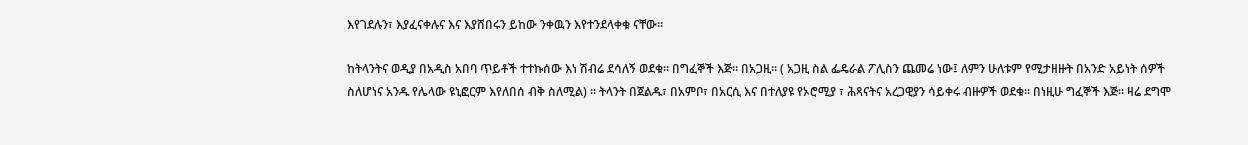እየገደሉን፣ እያፈናቀሉና እና እያሸበሩን ይከው ንቀዉን እየተንደላቀቁ ናቸው።

ከትላንትና ወዲያ በአዲስ አበባ ጥይቶች ተተኩሰው እነ ሽብሬ ደሳለኝ ወደቁ። በግፈኞች እጅ። በአጋዚ። ( አጋዚ ስል ፌዴራል ፖሊስን ጨመሬ ነው፤ ለምን ሁለቱም የሚታዘዙት በአንድ አይነት ሰዎች ስለሆነና አንዱ የሌላው ዩኒፎርም እየለበሰ ብቅ ስለሚል) ። ትላንት በጀልዱ፣ በአምቦ፣ በአርሲ እና በተለያዩ የኦሮሚያ ፣ ሕጻናትና አረጋዊያን ሳይቀሩ ብዙዎች ወደቁ። በነዚሁ ግፈኞች እጅ። ዛሬ ደግሞ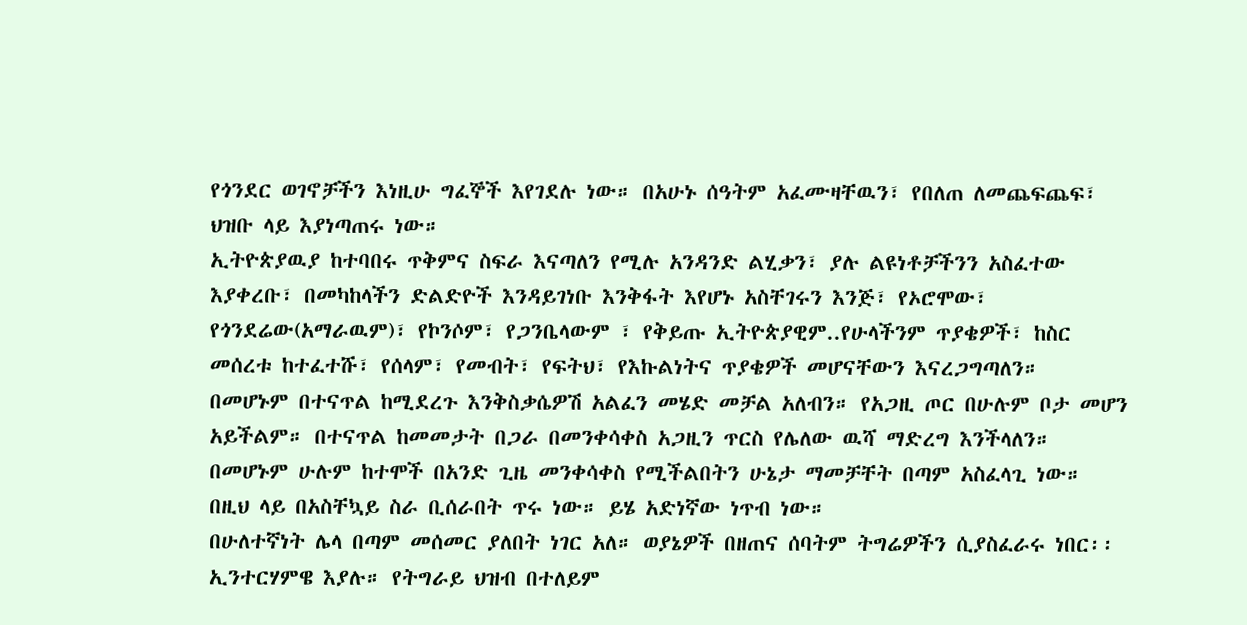የጎንደር ወገኖቻችን እነዚሁ ግፈኞች እየገደሉ ነው። በአሁኑ ሰዓትም አፈሙዛቸዉን፣ የበለጠ ለመጨፍጨፍ፣ ህዝቡ ላይ እያነጣጠሩ ነው።
ኢትዮጵያዉያ ከተባበሩ ጥቅምና ስፍራ እናጣለን የሚሉ አንዳንድ ልሂቃን፣ ያሉ ልዩነቶቻችንን አስፈተው እያቀረቡ፣ በመካከላችን ድልድዮች እንዳይገነቡ እንቅፋት እየሆኑ አስቸገሩን እንጅ፣ የኦሮሞው፣ የጎንደሬው(አማራዉም)፣ የኮንሶም፣ የጋንቤላውም ፣ የቅይጡ ኢትዮጵያዊም..የሁላችንም ጥያቄዎች፣ ከስር መሰረቱ ከተፈተሹ፣ የሰላም፣ የመብት፣ የፍትህ፣ የእኩልነትና ጥያቄዎች መሆናቸውን እናረጋግጣለን።
በመሆኑም በተናጥል ከሚደረጉ እንቅስቃሴዎሽ አልፈን መሄድ መቻል አለብን። የአጋዚ ጦር በሁሉም ቦታ መሆን አይችልም። በተናጥል ከመመታት በጋራ በመንቀሳቀስ አጋዚን ጥርስ የሌለው ዉሻ ማድረግ እንችላለን። በመሆኑም ሁሉም ከተሞች በአንድ ጊዜ መንቀሳቀስ የሚችልበትን ሁኔታ ማመቻቸት በጣም አስፈላጊ ነው። በዚህ ላይ በአስቸኳይ ስራ ቢሰራበት ጥሩ ነው። ይሄ አድነኛው ነጥብ ነው።
በሁለተኛነት ሌላ በጣም መሰመር ያለበት ነገር አለ። ወያኔዎች በዘጠና ሰባትም ትግሬዎችን ሲያስፈራሩ ነበር፡፡ኢንተርሃምዌ እያሉ። የትግራይ ህዝብ በተለይም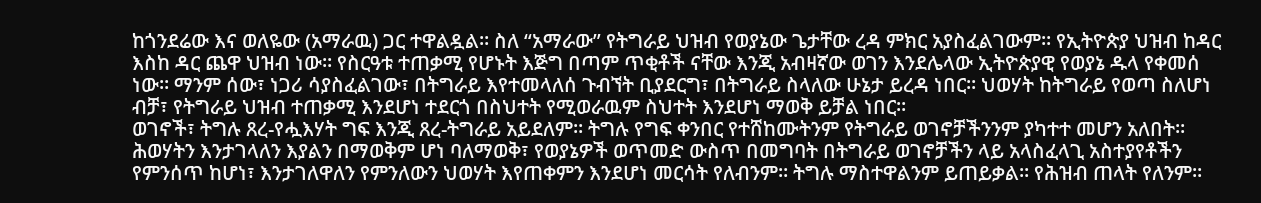ከጎንደሬው እና ወለዬው (አማራዉ) ጋር ተዋልዷል። ስለ “አማራው” የትግራይ ህዝብ የወያኔው ጌታቸው ረዳ ምክር አያስፈልገውም። የኢትዮጵያ ህዝብ ከዳር እስከ ዳር ጨዋ ህዝብ ነው። የስርዓቱ ተጠቃሚ የሆኑት እጅግ በጣም ጥቂቶች ናቸው እንጂ አብዛኛው ወገን እንደሌላው ኢትዮጵያዊ የወያኔ ዱላ የቀመሰ ነው። ማንም ሰው፣ ነጋሪ ሳያስፈልገው፣ በትግራይ እየተመላለሰ ጉብኘት ቢያደርግ፣ በትግራይ ስላለው ሁኔታ ይረዳ ነበር። ህወሃት ከትግራይ የወጣ ስለሆነ ብቻ፣ የትግራይ ህዝብ ተጠቃሚ እንደሆነ ተደርጎ በስህተት የሚወራዉም ስህተት እንደሆነ ማወቅ ይቻል ነበር።
ወገኖች፣ ትግሉ ጸረ-የሗእሃት ግፍ እንጂ ጸረ-ትግራይ አይደለም። ትግሉ የግፍ ቀንበር የተሸከሙትንም የትግራይ ወገኖቻችንንም ያካተተ መሆን አለበት። ሕወሃትን እንታገላለን እያልን በማወቅም ሆነ ባለማወቅ፣ የወያኔዎች ወጥመድ ውስጥ በመግባት በትግራይ ወገኖቻችን ላይ አላስፈላጊ አስተያየቶችን የምንሰጥ ከሆነ፣ እንታገለዋለን የምንለውን ህወሃት እየጠቀምን እንደሆነ መርሳት የለብንም። ትግሉ ማስተዋልንም ይጠይቃል። የሕዝብ ጠላት የለንም።